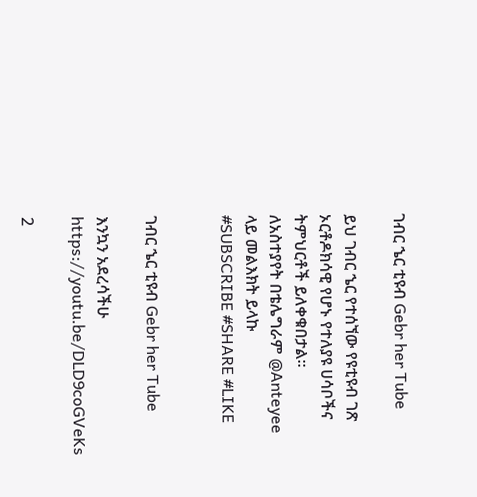ገብር ኄር ቲዩብ Gebr her Tube

ይህ ገብር ኄር የተሰኘው የዩቲዩብ ገጽ ኦርቶዶክሳዊ የሆኑ የተለያዩ ሀሳቦችና ትምህርቶች ይለቀቁበታል።
ለአስተያየት በቴሌግራም @Anteyee ላይ መልእክት ይላኩ
#SUBSCRIBE #SHARE #LIKE


ገብር ኄር ቲዩብ Gebr her Tube

እንኳን አደረሳችሁ
https://youtu.be/DLD9coGVeKs

2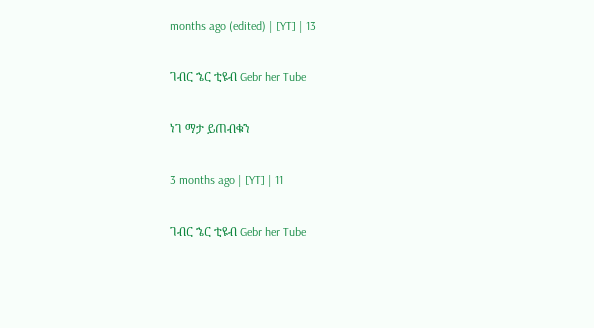months ago (edited) | [YT] | 13

ገብር ኄር ቲዩብ Gebr her Tube

ነገ ማታ ይጠብቁን

3 months ago | [YT] | 11

ገብር ኄር ቲዩብ Gebr her Tube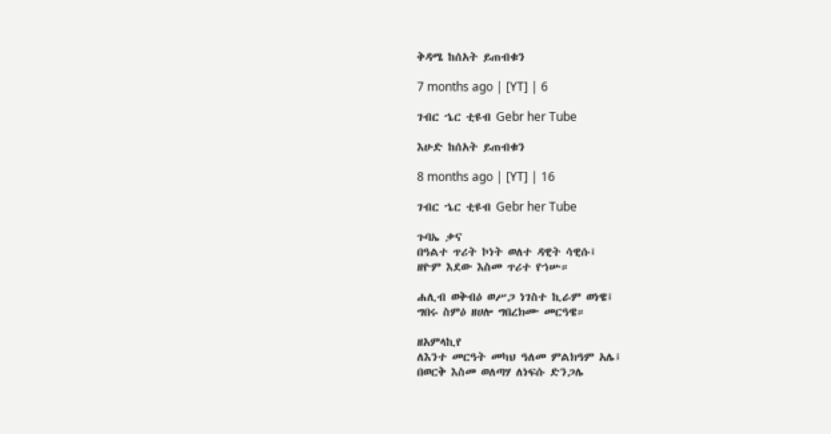ቅዳሜ ከሰአት ይጠብቁን

7 months ago | [YT] | 6

ገብር ኄር ቲዩብ Gebr her Tube

እሁድ ከሰአት ይጠብቁን

8 months ago | [YT] | 16

ገብር ኄር ቲዩብ Gebr her Tube

ጉባኤ ቃና
በዓልተ ጥሪት ኮነት ወለተ ዳዊት ሳዊሱ፤
ዘዮም እደው እስመ ጥሪተ የኀሡ።

ሐሊብ ወቅብዕ ወሥጋ ነገስተ ኪራም ወነዌ፤
ግበሩ ስምዕ ዘሀሎ ግበረክሙ መርዓዌ።

ዘአምላኪየ
ለእንተ መርዓት መካህ ዓለመ ምልክዓም አሌ፤
በወርቅ እስመ ወለጣሃ ለነፍሱ ድንጋሌ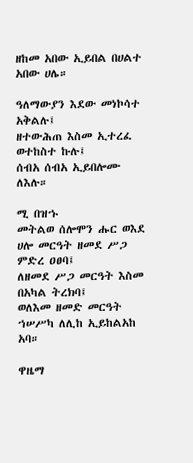ዘከመ አበው ኢይበል በሀልተ አበው ሀሌ።

ዓለማውያን እደው መነኮሳተ አቅልሉ፤
ዘተውሕጠ እስመ ኢተረፈ ወተከስተ ኩሉ፤
ሰብአ ሰብአ ኢይበሎሙ ለእሉ።

ሚ በዝኁ
መትልወ ሰሎሞን ሑር ወእደ ሀሎ መርዓት ዘመደ ሥጋ ምድረ ዐፀባ፤
ለዘመደ ሥጋ መርዓት እስመ በአካል ትረክባ፤
ወለእመ ዘመድ መርዓት ኀሠሥካ ለሊከ ኢይከልአከ አባ።

ዋዜማ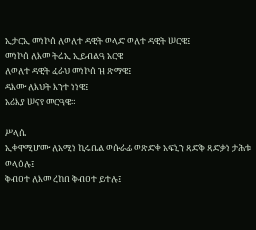ኢታርኢ መነኮሰ ለወለተ ዳዊት ወላድ ወለተ ዳዊት ሠርዌ፤
መነኮሰ ለእመ ትሬኢ ኢይብልዓ አርዌ
ለወለተ ዳዊት ፈራህ መነኮሰ ዝ ጽማዌ፤
ዳእሙ ለእህት እንተ ነነዌ፤
አሪእያ ሠናየ መርዓዌ።

ሥላሴ
ኢቀዋሚሆሙ ለአሚነ ኪሩቤል ወሱራፊ ወጽድቀ አፍኒን ጻድቅ ጻድቃነ ታሕቱ ወላዕሉ፤
ቅብዐተ ለእመ ረከበ ቅብዐተ ይተሉ፤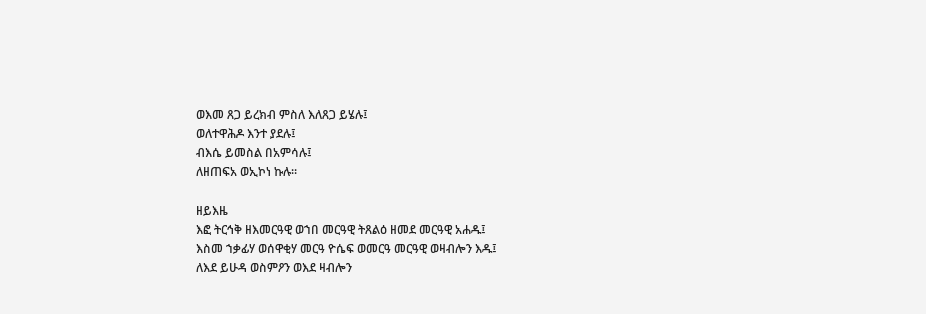ወእመ ጸጋ ይረክብ ምስለ እለጸጋ ይሄሉ፤
ወለተዋሕዶ እንተ ያደሉ፤
ብእሴ ይመስል በአምሳሉ፤
ለዘጠፍአ ወኢኮነ ኩሉ።

ዘይእዜ
እፎ ትርኅቅ ዘእመርዓዊ ወኀበ መርዓዊ ትጸልዕ ዘመደ መርዓዊ አሐዱ፤
እስመ ኀቃፊሃ ወሰዋቂሃ መርዓ ዮሴፍ ወመርዓ መርዓዊ ወዛብሎን እዱ፤
ለእደ ይሁዳ ወስምዖን ወእደ ዛብሎን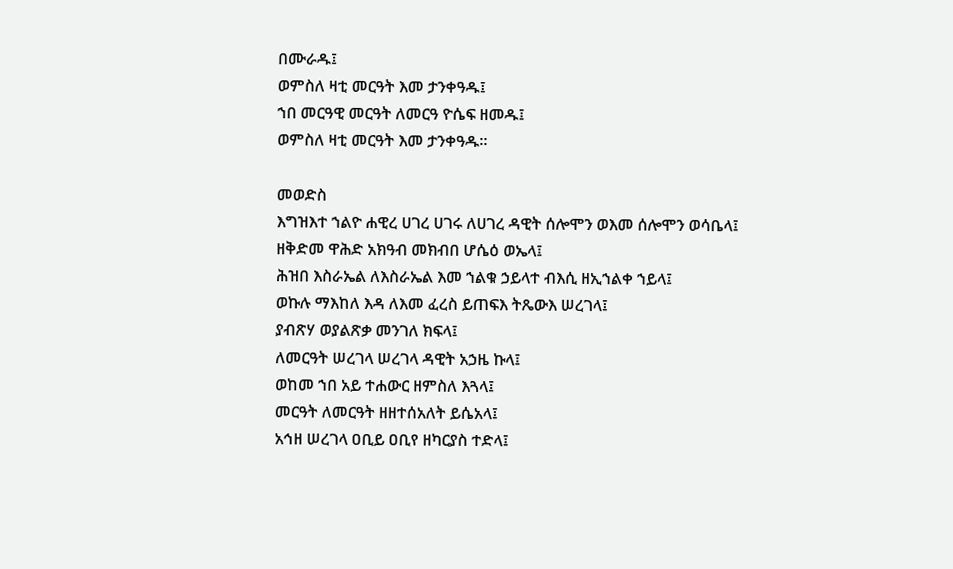በሙራዱ፤
ወምስለ ዛቲ መርዓት እመ ታንቀዓዱ፤
ኀበ መርዓዊ መርዓት ለመርዓ ዮሴፍ ዘመዱ፤
ወምስለ ዛቲ መርዓት እመ ታንቀዓዱ።

መወድስ
እግዝእተ ኀልዮ ሐዊረ ሀገረ ሀገሩ ለሀገረ ዳዊት ሰሎሞን ወእመ ሰሎሞን ወሳቤላ፤
ዘቅድመ ዋሕድ አክዓብ መክብበ ሆሴዕ ወኤላ፤
ሕዝበ እስራኤል ለእስራኤል እመ ኀልቁ ኃይላተ ብእሲ ዘኢኀልቀ ኀይላ፤
ወኩሉ ማእከለ እዳ ለእመ ፈረስ ይጠፍእ ትጼውእ ሠረገላ፤
ያብጽሃ ወያልጽቃ መንገለ ክፍላ፤
ለመርዓት ሠረገላ ሠረገላ ዳዊት አኃዜ ኩላ፤
ወከመ ኀበ አይ ተሐውር ዘምስለ እጓላ፤
መርዓት ለመርዓት ዘዘተሰአለት ይሴአላ፤
አኅዘ ሠረገላ ዐቢይ ዐቢየ ዘካርያስ ተድላ፤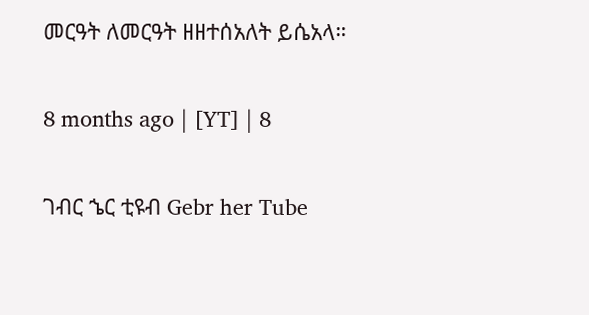መርዓት ለመርዓት ዘዘተሰአለት ይሴአላ።

8 months ago | [YT] | 8

ገብር ኄር ቲዩብ Gebr her Tube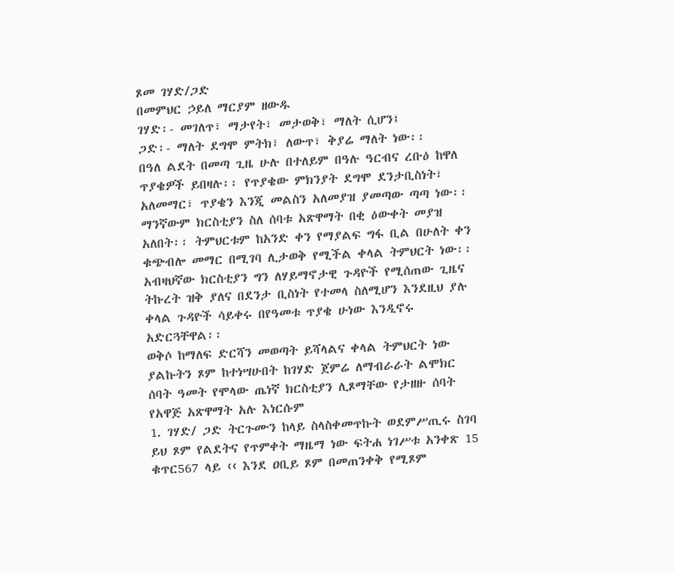ጾመ ገሃድ/ጋድ
በመምህር ኃይለ ማርያም ዘውዱ
ገሃድ፡- መገለጥ፣ ማታየት፣ መታወቅ፣ ማለት ሲሆን፤
ጋድ፡- ማለት ደግሞ ምትክ፣ ለውጥ፣ ቅያሬ ማለት ነው፡፡
በዓለ ልደት በመጣ ጊዜ ሁሉ በተለይም በዓሉ ዓርብና ረቡዕ ከዋለ ጥያቄዎች ይበዛሉ፡፡ የጥያቄው ምክንያት ደግሞ ደንታቢስነት፣ አለመማር፣ ጥያቄን እንጂ መልስን አለመያዝ ያመጣው ጣጣ ነው፡፡
ማንኛውም ክርስቲያን ስለ ሰባቱ አጽዋማት በቂ ዕውቀት መያዝ አለበት፡፡ ትምህርቱም ከአንድ ቀን የማያልፍ ግፋ ቢል በሁለት ቀን ቁጭብሎ መማር በሚገባ ሊታወቅ የሚችል ቀላል ትምህርት ነው፡፡ አብዛህኛው ክርስቲያን ግን ለሃይማኖታዊ ጉዳዮች የሚሰጠው ጊዜና ትኩረት ዝቅ ያለና በደንታ ቢስነት የተመላ ስለሚሆን እንደዚህ ያሉ ቀላል ጉዳዮች ሳይቀሩ በየዓመቱ ጥያቄ ሁነው እንዲኖሩ አድርጓቸዋል፡፡
ወቅሶ ከማለፍ ድርሻን መወጣት ይሻላልና ቀላል ትምህርት ነው ያልኩትን ጾም ከተነሣሁበት ከገሃድ ጀምሬ ለማብራራት ልሞክር ሰባት ዓመት የሞላው ጤነኛ ክርስቲያን ሊጾማቸው የታዘዙ ሰባት የአዋጅ አጽዋማት አሉ እነርሱም
1. ገሃድ/ ጋድ ትርጉሙን ከላይ ስላስቀመጥኩት ወደምሥጢሩ ስገባ ይህ ጾም የልደትና የጥምቀት ማዜማ ነው ፍትሐ ነገሥቱ አንቀጽ 15 ቁጥር567 ላይ ‹‹ እንደ ዐቢይ ጾም በመጠንቀቅ የሚጾም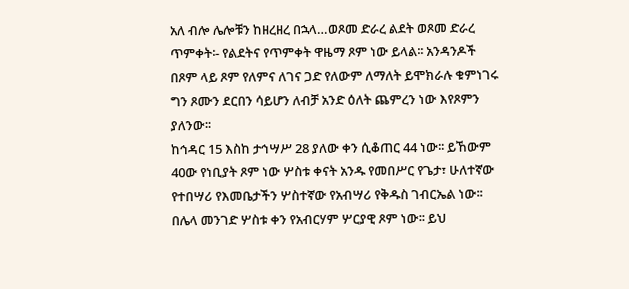አለ ብሎ ሌሎቹን ከዘረዘረ በኋላ…ወጾመ ድራረ ልደት ወጾመ ድራረ ጥምቀት፡- የልደትና የጥምቀት ዋዜማ ጾም ነው ይላል፡፡ አንዳንዶች በጾም ላይ ጾም የለምና ለገና ጋድ የለውም ለማለት ይሞክራሉ ቁምነገሩ ግን ጾሙን ደርበን ሳይሆን ለብቻ አንድ ዕለት ጨምረን ነው እየጾምን ያለንው፡፡
ከኅዳር 15 እስከ ታኅሣሥ 28 ያለው ቀን ሲቆጠር 44 ነው፡፡ ይኸውም 40ው የነቢያት ጾም ነው ሦስቱ ቀናት አንዱ የመበሥር የጌታ፣ ሁለተኛው የተበሣሪ የእመቤታችን ሦስተኛው የአብሣሪ የቅዱስ ገብርኤል ነው፡፡ በሌላ መንገድ ሦስቱ ቀን የአብርሃም ሦርያዊ ጾም ነው፡፡ ይህ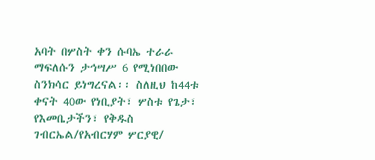አባት በሦስት ቀን ሱባኤ ተራራ ማፍለሱን ታኅሣሥ 6 የሚነበበው ስንክሳር ይነግረናል፡፡ ስለዚህ ከ44ቱ ቀናት 40ው የነቢያት፣ ሦስቱ የጌታ፣ የእመቤታችን፣ የቅዱስ ገብርኤል/የአብርሃም ሦርያዊ/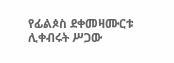የፊልጶስ ደቀመዛሙርቱ ሊቀብሩት ሥጋው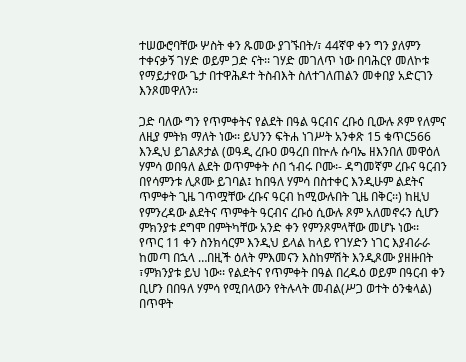ተሠውሮባቸው ሦስት ቀን ጹመው ያገኙበት/፣ 44ኛዋ ቀን ግን ያለምን ተቀናቃኝ ገሃድ ወይም ጋድ ናት፡፡ ገሃድ መገለጥ ነው በባሕርየ መለኮቱ የማይታየው ጌታ በተዋሕዶተ ትስብእት ስለተገለጠልን መቀበያ አድርገን እንጾመዋለን።

ጋድ ባለው ግን የጥምቀትና የልደት በዓል ዓርብና ረቡዕ ቢውሉ ጾም የለምና ለዚያ ምትክ ማለት ነው፡፡ ይህንን ፍትሐ ነገሥት አንቀጽ 15 ቁጥር566 እንዲህ ይገልጾታል (ወዓዲ ረቡዐ ወዓረበ በኵሉ ሱባኤ ዘእንበለ መዋዕለ ሃምሳ ወበዓለ ልደት ወጥምቀት ሶበ ኀብሩ ቦሙ፡- ዳግመኛም ረቡና ዓርብን በየሳምንቱ ሊጾሙ ይገባል፤ ከበዓለ ሃምሳ በስተቀር እንዲሁም ልደትና ጥምቀት ጊዜ ገጥሟቸው ረቡና ዓርብ ከሚውሉበት ጊዜ በቅር፡፡) ከዚህ የምንረዳው ልደትና ጥምቀት ዓርብና ረቡዕ ሲውሉ ጾም አለመኖሩን ሲሆን ምክንያቱ ደግሞ በምትካቸው አንድ ቀን የምንጾምላቸው መሆኑ ነው፡፡
የጥር 11 ቀን ስንክሳርም እንዲህ ይላል ከላይ የገሃድን ነገር እያብራራ ከመጣ በኋላ …በዚች ዕለት ምእመናን እስከምሽት እንዲጾሙ ያዘዙበት ፣ምክንያቱ ይህ ነው፡፡ የልደትና የጥምቀት በዓል በረዱዕ ወይም በዓርብ ቀን ቢሆን በበዓለ ሃምሳ የሚበላውን የትሉላት መብል(ሥጋ ወተት ዕንቁላል) በጥዋት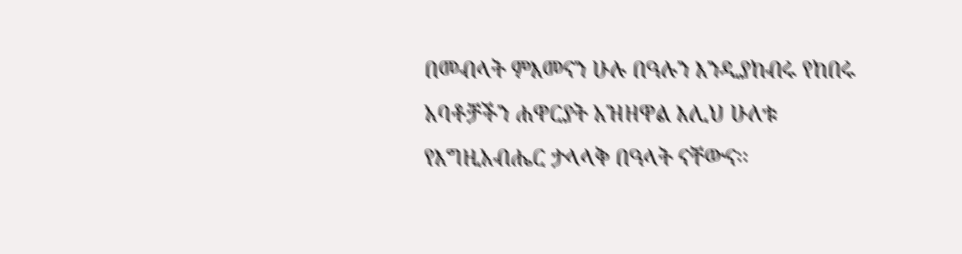በመብላት ምእመናን ሁሉ በዓሉን እንዲያከብሩ የከበሩ አባቶቻችን ሐዋርያት አዝዘዋል እሊህ ሁለቱ የእግዚአብሔር ታላላቅ በዓላት ናቸውና፡፡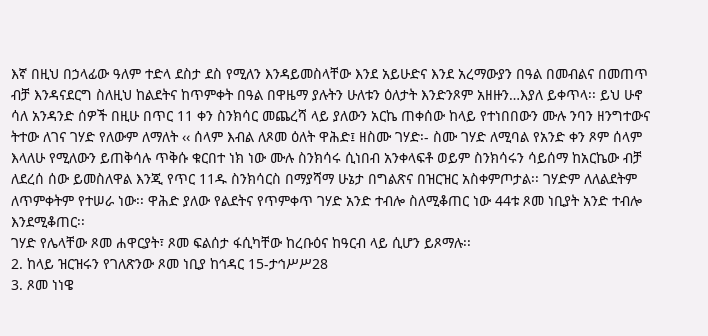እኛ በዚህ በኃላፊው ዓለም ተድላ ደስታ ደስ የሚለን እንዳይመስላቸው እንደ አይሁድና እንደ አረማውያን በዓል በመብልና በመጠጥ ብቻ እንዳናደርግ ስለዚህ ከልደትና ከጥምቀት በዓል በዋዜማ ያሉትን ሁለቱን ዕለታት እንድንጾም አዘዙን…እያለ ይቀጥላ፡፡ ይህ ሁኖ ሳለ አንዳንድ ሰዎች በዚሁ በጥር 11 ቀን ስንክሳር መጨረሻ ላይ ያለውን አርኬ ጠቀሰው ከላይ የተነበበውን ሙሉ ንባን ዘንግተውና ትተው ለገና ገሃድ የለውም ለማለት ‹‹ ሰላም እብል ለጾመ ዕለት ዋሕድ፤ ዘስሙ ገሃድ፡- ስሙ ገሃድ ለሚባል የአንድ ቀን ጾም ሰላም እላለሁ የሚለውን ይጠቅሳሉ ጥቅሱ ቁርበተ ነክ ነው ሙሉ ስንክሳሩ ሲነበብ አንቀላፍቶ ወይም ስንክሳሩን ሳይሰማ ከአርኬው ብቻ ለደረሰ ሰው ይመስለዋል እንጂ የጥር 11ዱ ስንክሳርስ በማያሻማ ሁኔታ በግልጽና በዝርዝር አስቀምጦታል፡፡ ገሃድም ለለልደትም ለጥምቀትም የተሠራ ነው፡፡ ዋሕድ ያለው የልደትና የጥምቀጥ ገሃድ አንድ ተብሎ ስለሚቆጠር ነው 44ቱ ጾመ ነቢያት አንድ ተብሎ እንደሚቆጠር፡፡
ገሃድ የሌላቸው ጾመ ሐዋርያት፣ ጾመ ፍልሰታ ፋሲካቸው ከረቡዕና ከዓርብ ላይ ሲሆን ይጾማሉ፡፡
2. ከላይ ዝርዝሩን የገለጽንው ጾመ ነቢያ ከኅዳር 15-ታኅሥሥ28
3. ጾመ ነነዌ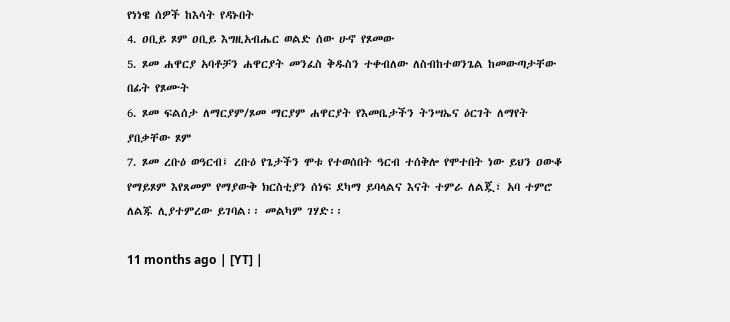የነነዌ ሰዎች ከእሳት የዳኑበት
4. ዐቢይ ጾም ዐቢይ እግዚአብሔር ወልድ ሰው ሁኖ የጾመው
5. ጾመ ሐዋርያ አባቶቻን ሐዋርያት መንፈስ ቅዱስን ተቀብለው ለስብከተወንጌል ከመውጣታቸው በፊት የጾሙት
6. ጾመ ፍልሰታ ለማርያም/ጾመ ማርያም ሐዋርያት የእመቤታችን ትንሣኤና ዕርገት ለማየት ያበቃቸው ጾም
7. ጾመ ረቡዕ ወዓርብ፤ ረቡዕ የጌታችን ሞቱ የተወሰበት ዓርብ ተሰቅሎ የሞተበት ነው ይህን ዐውቆ የማይጾም እየጸመም የማያውቅ ክርስቲያን ሰነፍ ደካማ ይባላልና እናት ተምራ ለልጇ፣ አባ ተምሮ ለልጁ ሊያተምረው ይገባል፡፡ መልካም ገሃድ፡፡

11 months ago | [YT] |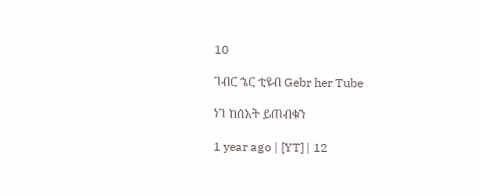10

ገብር ኄር ቲዩብ Gebr her Tube

ነገ ከሰአት ይጠብቁን

1 year ago | [YT] | 12